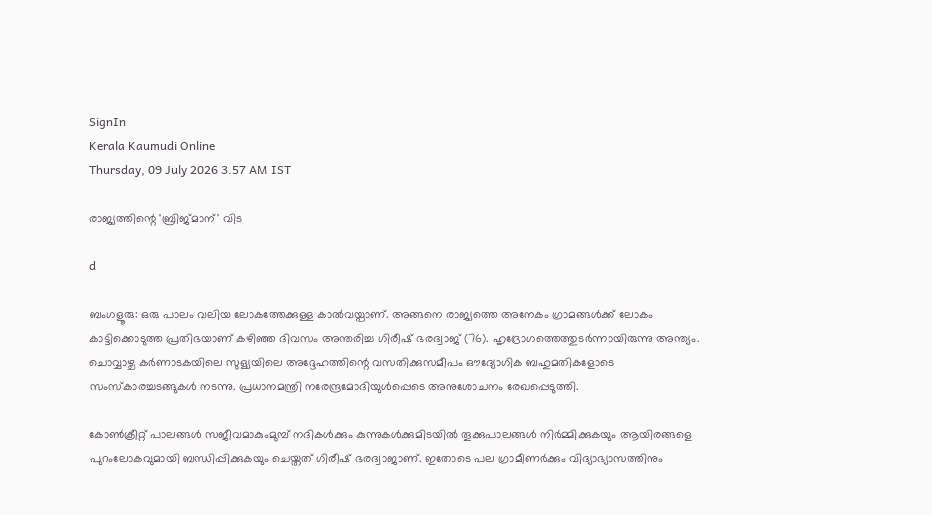SignIn
Kerala Kaumudi Online
Thursday, 09 July 2026 3.57 AM IST

രാജ്യത്തിന്റെ 'ബ്രിജ്മാന്' വിട

d

ബംഗളൂരു: ഒരു പാലം വലിയ ലോകത്തേക്കുള്ള കാൽവയ്പാണ്. അങ്ങനെ രാജ്യത്തെ അനേകം ഗ്രാമങ്ങൾക്ക് ലോകം കാട്ടിക്കൊടുത്ത പ്രതിഭയാണ് കഴിഞ്ഞ ദിവസം അന്തരിച്ച ഗിരീഷ് ഭരദ്വാജ് (76). ഹൃദ്രോഗത്തെത്തുടർന്നായിരുന്നു അന്ത്യം. ചൊവ്വാഴ്ച കർണാടകയിലെ സുള്യയിലെ അദ്ദേഹത്തിന്റെ വസതിക്കുസമീപം ഔദ്യോഗിക ബഹുമതികളോടെ സംസ്‌കാരച്ചടങ്ങുകൾ നടന്നു. പ്രധാനമന്ത്രി നരേന്ദ്രമോദിയുൾപ്പെടെ അനുശോചനം രേഖപ്പെടുത്തി.

കോൺക്രീറ്റ് പാലങ്ങൾ സജീവമാകുംമുമ്പ് നദികൾക്കും കുന്നുകൾക്കുമിടയിൽ തൂക്കുപാലങ്ങൾ നിർമ്മിക്കുകയും ആയിരങ്ങളെ പുറംലോകവുമായി ബന്ധിപ്പിക്കുകയും ചെയ്തത് ഗിരീഷ് ഭരദ്വാജാണ്. ഇതോടെ പല ഗ്രാമീണർക്കും വിദ്യാഭ്യാസത്തിനും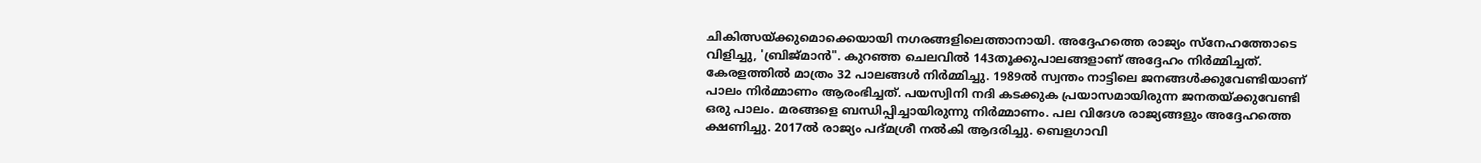ചികിത്സയ്ക്കുമൊക്കെയായി നഗരങ്ങളിലെത്താനായി. അദ്ദേഹത്തെ രാജ്യം സ്നേഹത്തോടെ വിളിച്ചു, 'ബ്രിജ്മാൻ". കുറഞ്ഞ ചെലവിൽ 143തൂക്കുപാലങ്ങളാണ് അദ്ദേഹം നിർമ്മിച്ചത്. കേരളത്തിൽ മാത്രം 32 പാലങ്ങൾ നി‌ർമ്മിച്ചു. 1989ൽ സ്വന്തം നാട്ടിലെ ജനങ്ങൾക്കുവേണ്ടിയാണ് പാലം നിർമ്മാണം ആരംഭിച്ചത്. പയസ്വിനി നദി കടക്കുക പ്രയാസമായിരുന്ന ജനതയ്ക്കുവേണ്ടി ഒരു പാലം. മരങ്ങളെ ബന്ധിപ്പിച്ചായിരുന്നു നിർമ്മാണം. പല വിദേശ രാജ്യങ്ങളും അദ്ദേഹത്തെ ക്ഷണിച്ചു. 2017ൽ രാജ്യം പദ്മശ്രീ നൽകി ആദരിച്ചു. ബെളഗാവി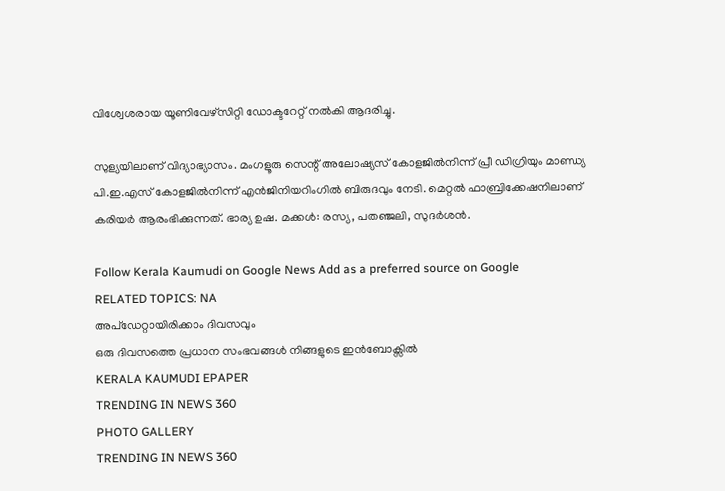വിശ്വേശരായ യൂണിവേഴ്സിറ്റി ഡോക്ടറേറ്റ് നൽകി ആദരിച്ചു.

സുള്യയിലാണ് വിദ്യാഭ്യാസം. മംഗളൂരു സെന്റ് അലോഷ്യസ് കോളജിൽനിന്ന് പ്രീ ഡിഗ്രിയും മാണ്ഡ്യ പി.ഇ.എസ് കോളജിൽനിന്ന് എൻജിനിയറിംഗിൽ ബിരുദവും നേടി. മെറ്റൽ ഫാബ്രിക്കേഷനിലാണ് കരിയർ ആരംഭിക്കുന്നത്. ഭാര്യ ഉഷ. മക്കൾ: രസ്യ, പതഞ്ജലി, സുദർശൻ.

Follow Kerala Kaumudi on Google News Add as a preferred source on Google
RELATED TOPICS: NA
അപ്ഡേറ്റായിരിക്കാം ദിവസവും
ഒരു ദിവസത്തെ പ്രധാന സംഭവങ്ങൾ നിങ്ങളുടെ ഇൻബോക്സിൽ
KERALA KAUMUDI EPAPER
TRENDING IN NEWS 360
PHOTO GALLERY
TRENDING IN NEWS 360